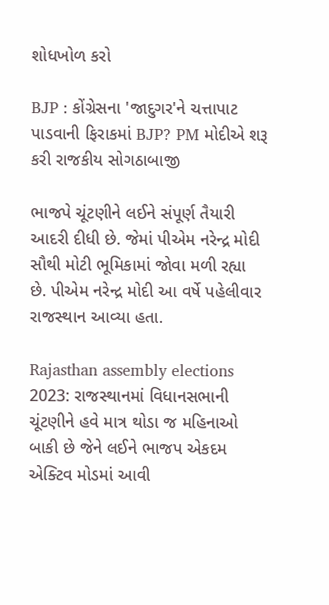શોધખોળ કરો

BJP : કોંગ્રેસના 'જાદુગર'ને ચત્તાપાટ પાડવાની ફિરાકમાં BJP? PM મોદીએ શરૂ કરી રાજકીય સોગઠાબાજી

ભાજપે ચૂંટણીને લઈને સંપૂર્ણ તૈયારી આદરી દીધી છે. જેમાં પીએમ નરેન્દ્ર મોદી સૌથી મોટી ભૂમિકામાં જોવા મળી રહ્યા છે. પીએમ નરેન્દ્ર મોદી આ વર્ષે પહેલીવાર રાજસ્થાન આવ્યા હતા.

Rajasthan assembly elections 2023: રાજસ્થાનમાં વિધાનસભાની ચૂંટણીને હવે માત્ર થોડા જ મહિનાઓ બાકી છે જેને લઈને ભાજપ એકદમ એક્ટિવ મોડમાં આવી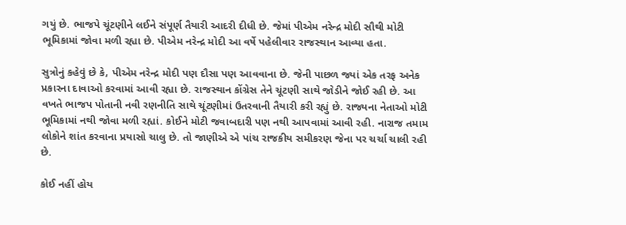ગયું છે. ભાજપે ચૂંટણીને લઈને સંપૂર્ણ તૈયારી આદરી દીધી છે. જેમાં પીએમ નરેન્દ્ર મોદી સૌથી મોટી ભૂમિકામાં જોવા મળી રહ્યા છે. પીએમ નરેન્દ્ર મોદી આ વર્ષે પહેલીવાર રાજસ્થાન આવ્યા હતા.

સુત્રોનું કહેવું છે કે, પીએમ નરેન્દ્ર મોદી પણ દૌસા પણ આવવાના છે. જેની પાછળ જ્યાં એક તરફ અનેક પ્રકારના દાવાઓ કરવામાં આવી રહ્યા છે. રાજસ્થાન કોંગ્રેસ તેને ચૂંટણી સાથે જોડીને જોઈ રહી છે. આ વખતે ભાજપ પોતાની નવી રણનીતિ સાથે ચૂંટણીમાં ઉતરવાની તૈયારી કરી રહ્યું છે. રાજ્યના નેતાઓ મોટી ભૂમિકામાં નથી જોવા મળી રહ્યાં. કોઈને મોટી જવાબદારી પણ નથી આપવામાં આવી રહી. નારાજ તમામ લોકોને શાંત કરવાના પ્રયાસો ચાલુ છે. તો જાણીએ એ પાંચ રાજકીય સમીકરણ જેના પર ચર્ચા ચાલી રહી છે.

કોઈ નહીં હોય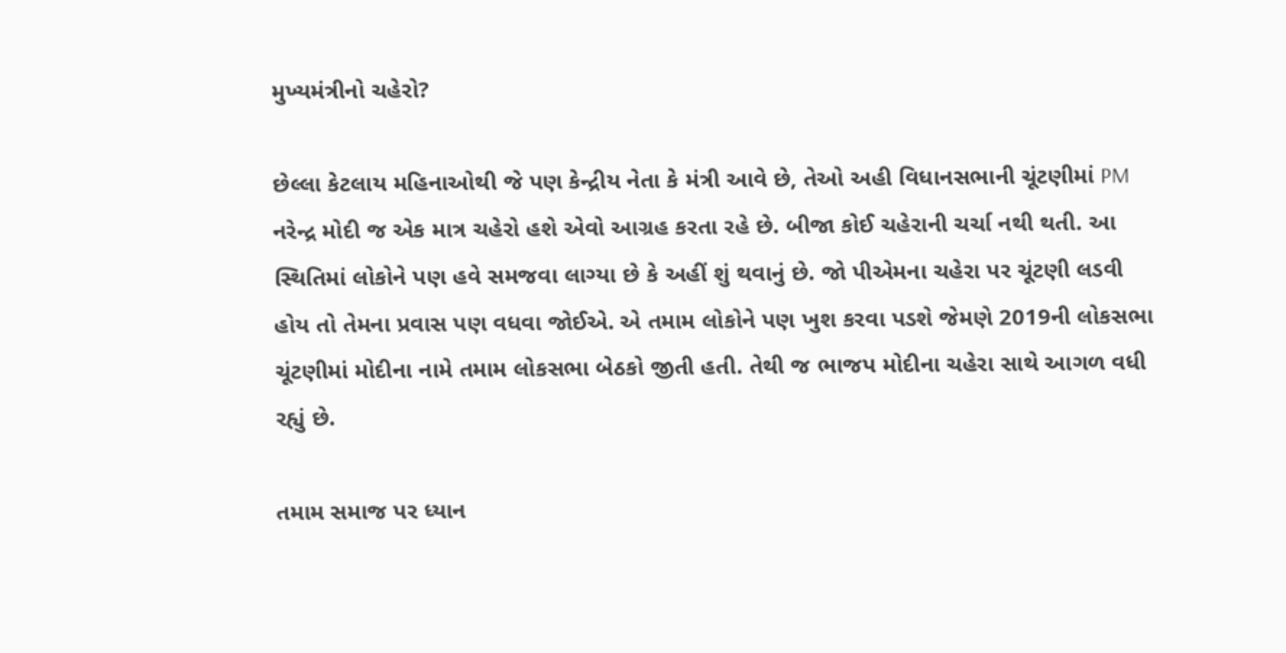મુખ્યમંત્રીનો ચહેરો?

છેલ્લા કેટલાય મહિનાઓથી જે પણ કેન્દ્રીય નેતા કે મંત્રી આવે છે, તેઓ અહી વિધાનસભાની ચૂંટણીમાં PM નરેન્દ્ર મોદી જ એક માત્ર ચહેરો હશે એવો આગ્રહ કરતા રહે છે. બીજા કોઈ ચહેરાની ચર્ચા નથી થતી. આ સ્થિતિમાં લોકોને પણ હવે સમજવા લાગ્યા છે કે અહીં શું થવાનું છે. જો પીએમના ચહેરા પર ચૂંટણી લડવી હોય તો તેમના પ્રવાસ પણ વધવા જોઈએ. એ તમામ લોકોને પણ ખુશ કરવા પડશે જેમણે 2019ની લોકસભા ચૂંટણીમાં મોદીના નામે તમામ લોકસભા બેઠકો જીતી હતી. તેથી જ ભાજપ મોદીના ચહેરા સાથે આગળ વધી રહ્યું છે.

તમામ સમાજ પર ધ્યાન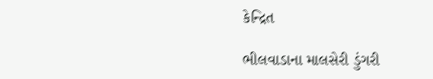કેન્દ્રિત

ભીલવાડાના માલસેરી ડુંગરી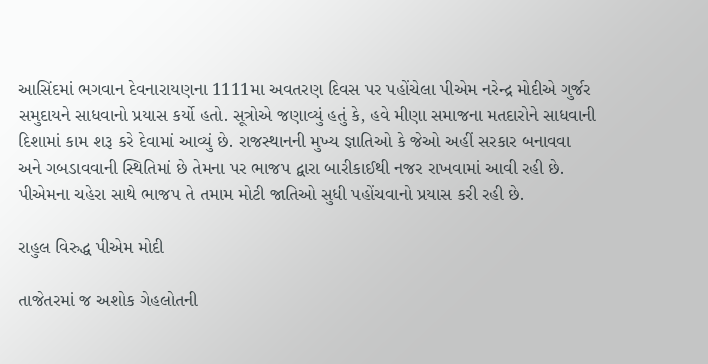આસિંદમાં ભગવાન દેવનારાયણના 1111મા અવતરણ દિવસ પર પહોંચેલા પીએમ નરેન્દ્ર મોદીએ ગુર્જર સમુદાયને સાધવાનો પ્રયાસ કર્યો હતો. સૂત્રોએ જણાવ્યું હતું કે, હવે મીણા સમાજના મતદારોને સાધવાની દિશામાં કામ શરૂ કરે દેવામાં આવ્યું છે. રાજસ્થાનની મુખ્ય જ્ઞાતિઓ કે જેઓ અહીં સરકાર બનાવવા અને ગબડાવવાની સ્થિતિમાં છે તેમના પર ભાજપ દ્વારા બારીકાઈથી નજર રાખવામાં આવી રહી છે. પીએમના ચહેરા સાથે ભાજપ તે તમામ મોટી જાતિઓ સુધી પહોંચવાનો પ્રયાસ કરી રહી છે.

રાહુલ વિરુદ્ધ પીએમ મોદી

તાજેતરમાં જ અશોક ગેહલોતની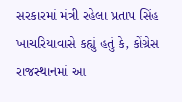સરકારમાં મંત્રી રહેલા પ્રતાપ સિંહ ખાચરિયાવાસે કહ્યું હતું કે, કોંગ્રેસ રાજસ્થાનમાં આ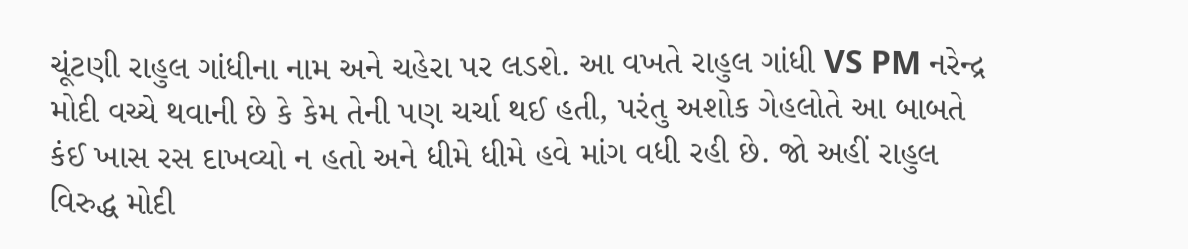ચૂંટણી રાહુલ ગાંધીના નામ અને ચહેરા પર લડશે. આ વખતે રાહુલ ગાંધી VS PM નરેન્દ્ર મોદી વચ્ચે થવાની છે કે કેમ તેની પણ ચર્ચા થઈ હતી, પરંતુ અશોક ગેહલોતે આ બાબતે કંઈ ખાસ રસ દાખવ્યો ન હતો અને ધીમે ધીમે હવે માંગ વધી રહી છે. જો અહીં રાહુલ વિરુદ્ધ મોદી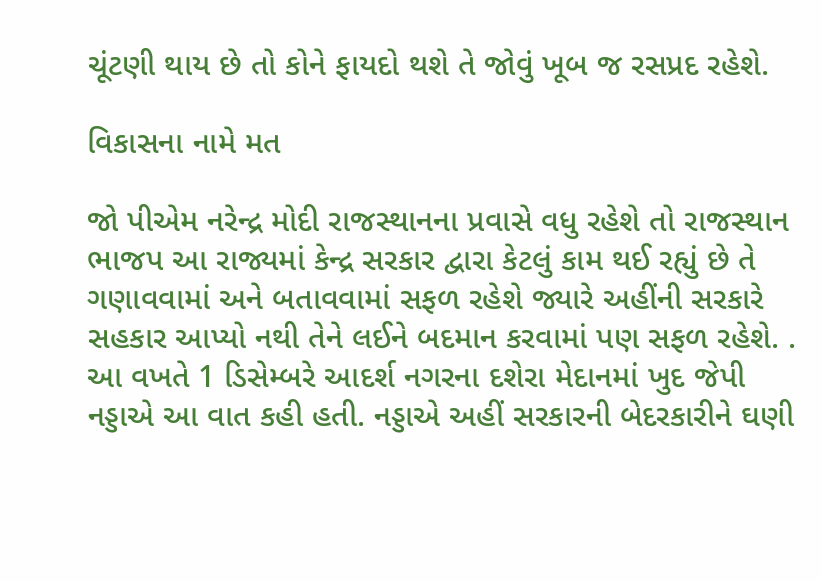ચૂંટણી થાય છે તો કોને ફાયદો થશે તે જોવું ખૂબ જ રસપ્રદ રહેશે.

વિકાસના નામે મત

જો પીએમ નરેન્દ્ર મોદી રાજસ્થાનના પ્રવાસે વધુ રહેશે તો રાજસ્થાન ભાજપ આ રાજ્યમાં કેન્દ્ર સરકાર દ્વારા કેટલું કામ થઈ રહ્યું છે તે ગણાવવામાં અને બતાવવામાં સફળ રહેશે જ્યારે અહીંની સરકારે સહકાર આપ્યો નથી તેને લઈને બદમાન કરવામાં પણ સફળ રહેશે. . આ વખતે 1 ડિસેમ્બરે આદર્શ નગરના દશેરા મેદાનમાં ખુદ જેપી નડ્ડાએ આ વાત કહી હતી. નડ્ડાએ અહીં સરકારની બેદરકારીને ઘણી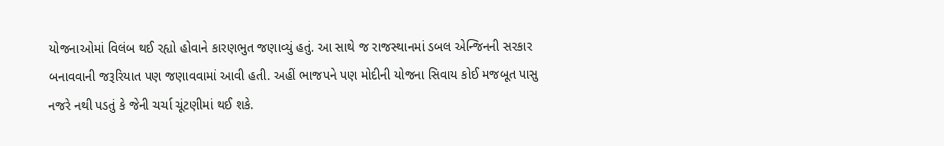યોજનાઓમાં વિલંબ થઈ રહ્યો હોવાને કારણભુત જણાવ્યું હતું. આ સાથે જ રાજસ્થાનમાં ડબલ એન્જિનની સરકાર બનાવવાની જરૂરિયાત પણ જણાવવામાં આવી હતી. અહીં ભાજપને પણ મોદીની યોજના સિવાય કોઈ મજબૂત પાસુ નજરે નથી પડતું કે જેની ચર્ચા ચૂંટણીમાં થઈ શકે.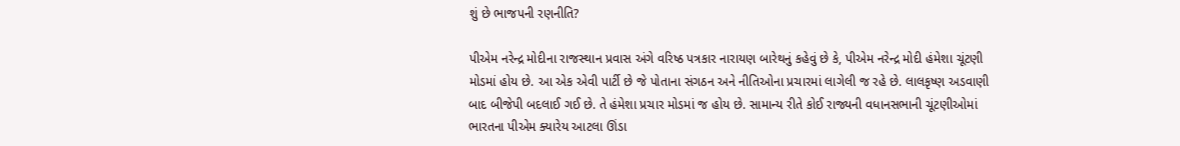શું છે ભાજપની રણનીતિ?

પીએમ નરેન્દ્ર મોદીના રાજસ્થાન પ્રવાસ અંગે વરિષ્ઠ પત્રકાર નારાયણ બારેથનું કહેવું છે કે, પીએમ નરેન્દ્ર મોદી હંમેશા ચૂંટણી મોડમાં હોય છે. આ એક એવી પાર્ટી છે જે પોતાના સંગઠન અને નીતિઓના પ્રચારમાં લાગેલી જ રહે છે. લાલકૃષ્ણ અડવાણી બાદ બીજેપી બદલાઈ ગઈ છે. તે હંમેશા પ્રચાર મોડમાં જ હોય છે. સામાન્ય રીતે કોઈ રાજ્યની વધાનસભાની ચૂંટણીઓમાં ભારતના પીએમ ક્યારેય આટલા ઊંડા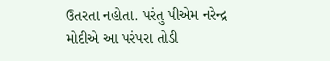ઉતરતા નહોતા. પરંતુ પીએમ નરેન્દ્ર મોદીએ આ પરંપરા તોડી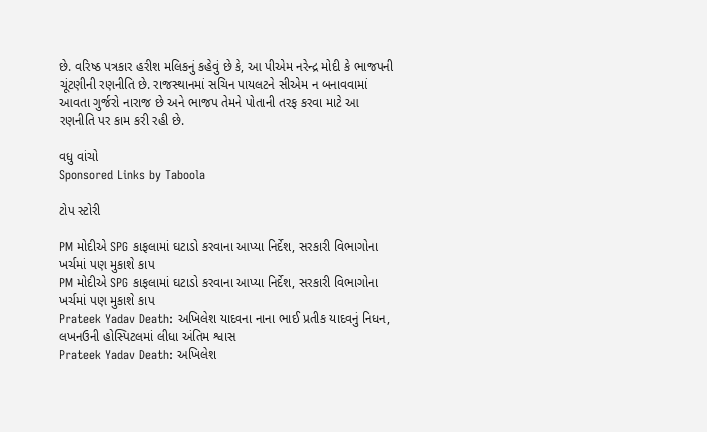છે. વરિષ્ઠ પત્રકાર હરીશ મલિકનું કહેવું છે કે, આ પીએમ નરેન્દ્ર મોદી કે ભાજપની ચૂંટણીની રણનીતિ છે. રાજસ્થાનમાં સચિન પાયલટને સીએમ ન બનાવવામાં આવતા ગુર્જરો નારાજ છે અને ભાજપ તેમને પોતાની તરફ કરવા માટે આ રણનીતિ પર કામ કરી રહી છે.

વધુ વાંચો
Sponsored Links by Taboola

ટોપ સ્ટોરી

PM મોદીએ SPG કાફલામાં ઘટાડો કરવાના આપ્યા નિર્દેશ, સરકારી વિભાગોના ખર્ચમાં પણ મુકાશે કાપ
PM મોદીએ SPG કાફલામાં ઘટાડો કરવાના આપ્યા નિર્દેશ, સરકારી વિભાગોના ખર્ચમાં પણ મુકાશે કાપ
Prateek Yadav Death: અખિલેશ યાદવના નાના ભાઈ પ્રતીક યાદવનું નિધન, લખનઉની હોસ્પિટલમાં લીધા અંતિમ શ્વાસ
Prateek Yadav Death: અખિલેશ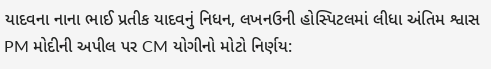યાદવના નાના ભાઈ પ્રતીક યાદવનું નિધન, લખનઉની હોસ્પિટલમાં લીધા અંતિમ શ્વાસ
PM મોદીની અપીલ પર CM યોગીનો મોટો નિર્ણય: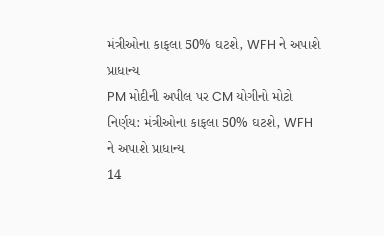મંત્રીઓના કાફલા 50% ઘટશે, WFH ને અપાશે પ્રાધાન્ય
PM મોદીની અપીલ પર CM યોગીનો મોટો નિર્ણય: મંત્રીઓના કાફલા 50% ઘટશે, WFH ને અપાશે પ્રાધાન્ય
14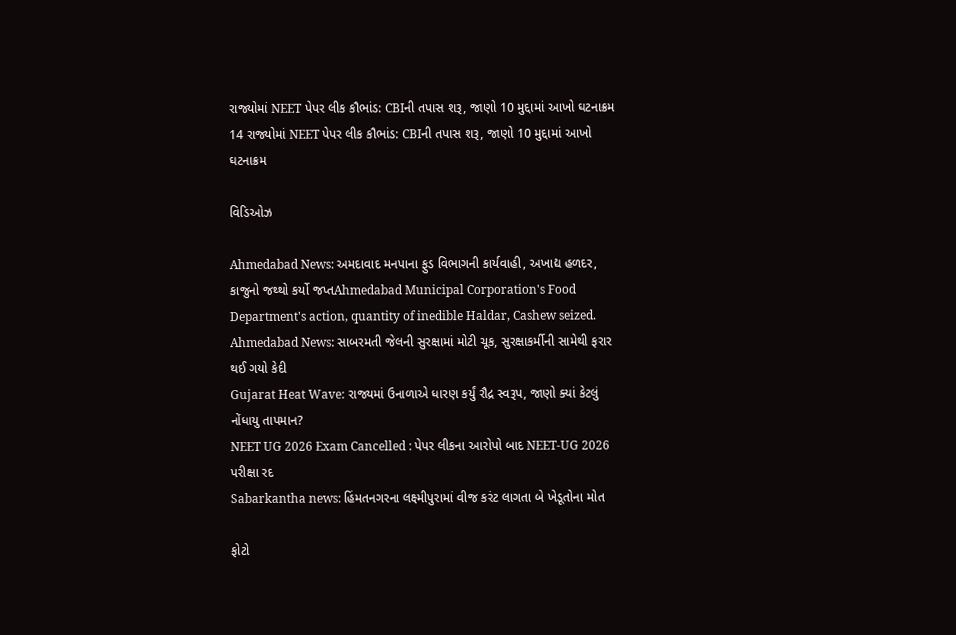રાજ્યોમાં NEET પેપર લીક કૌભાંડ: CBIની તપાસ શરૂ, જાણો 10 મુદ્દામાં આખો ઘટનાક્રમ
14 રાજ્યોમાં NEET પેપર લીક કૌભાંડ: CBIની તપાસ શરૂ, જાણો 10 મુદ્દામાં આખો ઘટનાક્રમ

વિડિઓઝ

Ahmedabad News: અમદાવાદ મનપાના ફુડ વિભાગની કાર્યવાહી, અખાદ્ય હળદર, કાજુનો જથ્થો કર્યો જપ્તAhmedabad Municipal Corporation's Food Department's action, quantity of inedible Haldar, Cashew seized.
Ahmedabad News: સાબરમતી જેલની સુરક્ષામાં મોટી ચૂક, સુરક્ષાકર્મીની સામેથી ફરાર થઈ ગયો કેદી
Gujarat Heat Wave: રાજ્યમાં ઉનાળાએ ધારણ કર્યું રૌદ્ર સ્વરૂપ, જાણો ક્યાં કેટલું નોંધાયુ તાપમાન?
NEET UG 2026 Exam Cancelled : પેપર લીકના આરોપો બાદ NEET-UG 2026 પરીક્ષા રદ
Sabarkantha news: હિંમતનગરના લક્ષ્મીપુરામાં વીજ કરંટ લાગતા બે ખેડૂતોના મોત

ફોટો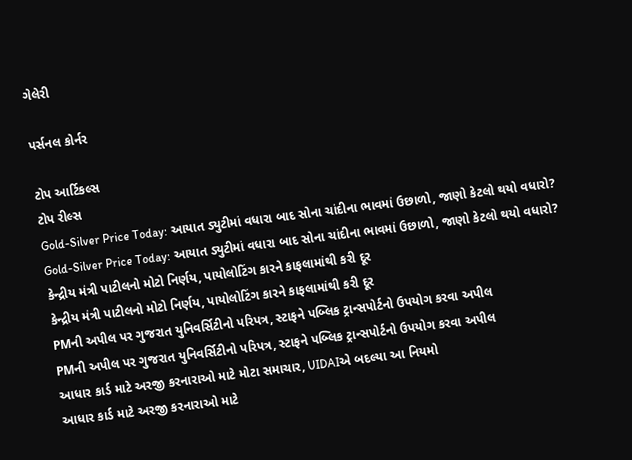ગેલેરી

પર્સનલ કોર્નર

ટોપ આર્ટિકલ્સ
ટોપ રીલ્સ
Gold-Silver Price Today: આયાત ડ્યુટીમાં વધારા બાદ સોના ચાંદીના ભાવમાં ઉછાળો, જાણો કેટલો થયો વધારો?
Gold-Silver Price Today: આયાત ડ્યુટીમાં વધારા બાદ સોના ચાંદીના ભાવમાં ઉછાળો, જાણો કેટલો થયો વધારો?
કેન્દ્રીય મંત્રી પાટીલનો મોટો નિર્ણય, પાયોલોટિંગ કારને કાફલામાંથી કરી દૂર
કેન્દ્રીય મંત્રી પાટીલનો મોટો નિર્ણય, પાયોલોટિંગ કારને કાફલામાંથી કરી દૂર
PMની અપીલ પર ગુજરાત યુનિવર્સિટીનો પરિપત્ર, સ્ટાફને પબ્લિક ટ્રાન્સપોર્ટનો ઉપયોગ કરવા અપીલ
PMની અપીલ પર ગુજરાત યુનિવર્સિટીનો પરિપત્ર, સ્ટાફને પબ્લિક ટ્રાન્સપોર્ટનો ઉપયોગ કરવા અપીલ
આધાર કાર્ડ માટે અરજી કરનારાઓ માટે મોટા સમાચાર, UIDAIએ બદલ્યા આ નિયમો
આધાર કાર્ડ માટે અરજી કરનારાઓ માટે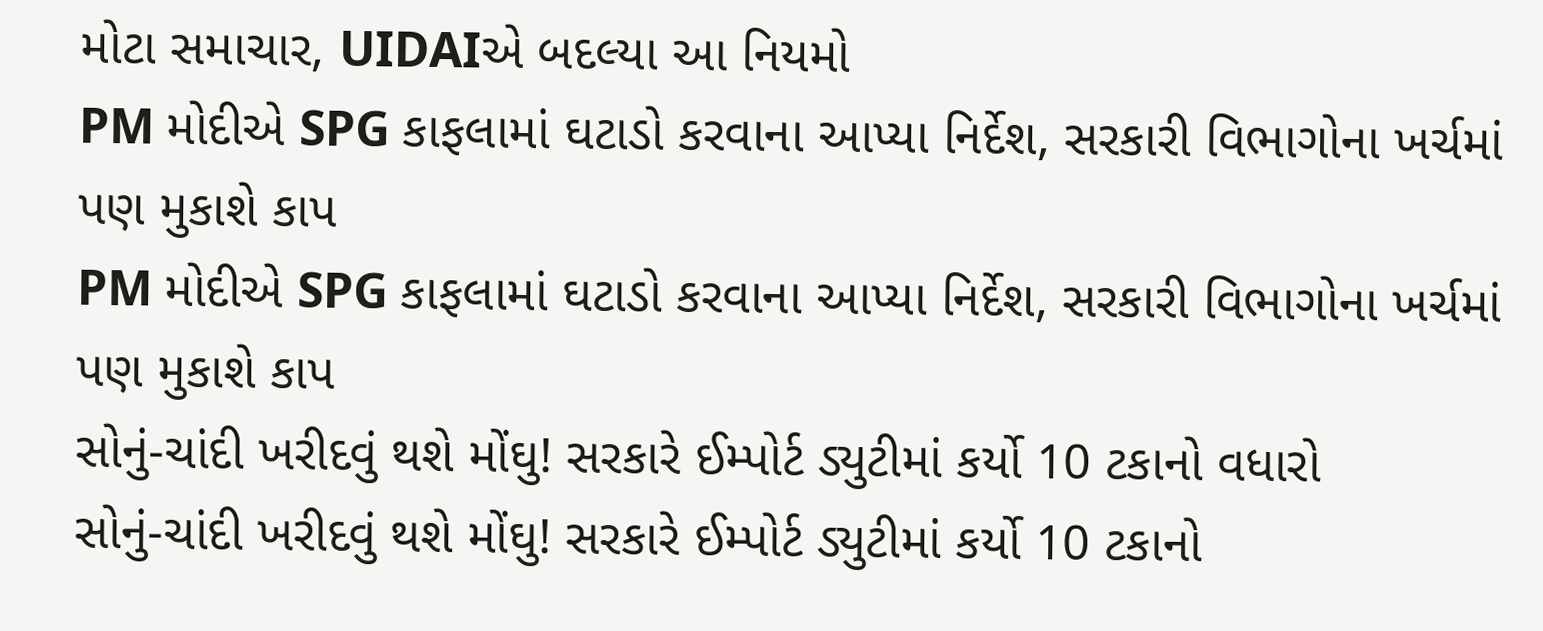મોટા સમાચાર, UIDAIએ બદલ્યા આ નિયમો
PM મોદીએ SPG કાફલામાં ઘટાડો કરવાના આપ્યા નિર્દેશ, સરકારી વિભાગોના ખર્ચમાં પણ મુકાશે કાપ
PM મોદીએ SPG કાફલામાં ઘટાડો કરવાના આપ્યા નિર્દેશ, સરકારી વિભાગોના ખર્ચમાં પણ મુકાશે કાપ
સોનું-ચાંદી ખરીદવું થશે મોંઘુ! સરકારે ઈમ્પોર્ટ ડ્યુટીમાં કર્યો 10 ટકાનો વધારો
સોનું-ચાંદી ખરીદવું થશે મોંઘુ! સરકારે ઈમ્પોર્ટ ડ્યુટીમાં કર્યો 10 ટકાનો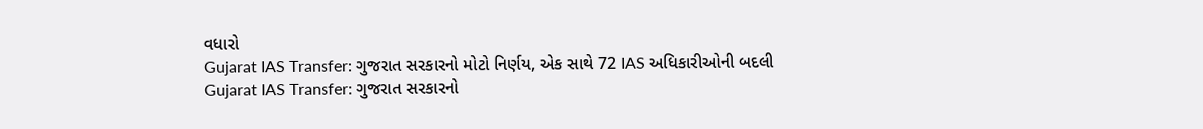વધારો
Gujarat IAS Transfer: ગુજરાત સરકારનો મોટો નિર્ણય, એક સાથે 72 IAS અધિકારીઓની બદલી
Gujarat IAS Transfer: ગુજરાત સરકારનો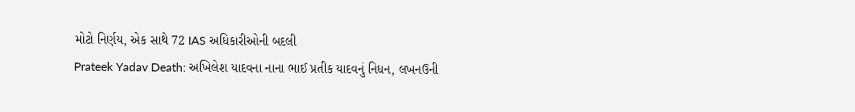મોટો નિર્ણય, એક સાથે 72 IAS અધિકારીઓની બદલી
Prateek Yadav Death: અખિલેશ યાદવના નાના ભાઈ પ્રતીક યાદવનું નિધન, લખનઉની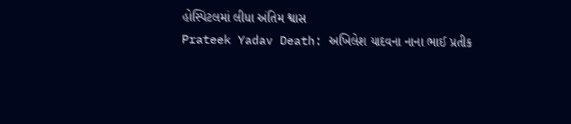હોસ્પિટલમાં લીધા અંતિમ શ્વાસ
Prateek Yadav Death: અખિલેશ યાદવના નાના ભાઈ પ્રતીક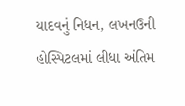યાદવનું નિધન, લખનઉની હોસ્પિટલમાં લીધા અંતિમ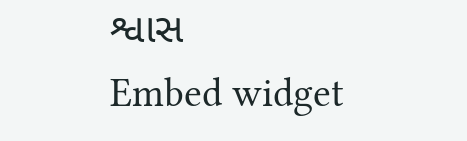શ્વાસ
Embed widget